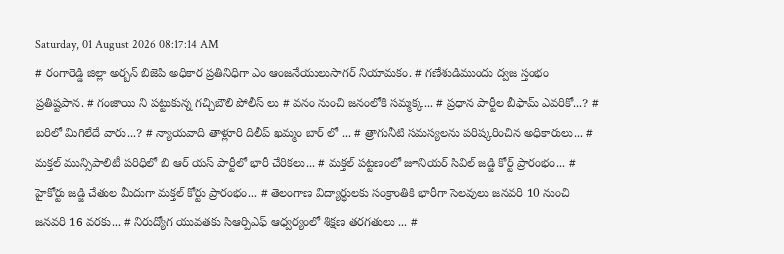Saturday, 01 August 2026 08:17:14 AM
# రంగారెడ్డి జిల్లా అర్బన్ బిజెపి అధికార ప్రతినిధిగా ఎం ఆంజనేయులుసాగర్ నియామకం. # గణేశుడిముందు ద్వజ స్తంభం ప్రతిష్టపాన. # గంజాయి ని పట్టుకున్న గచ్చిబౌలి పోలీస్ లు # వనం నుంచి జనంలోకి సమ్మక్క... # ప్రధాన పార్టీల బీఫామ్ ఎవరికో...? # బరిలో మిగిలేదే వారు...? # న్యాయవాది తాళ్లూరి దిలీప్ ఖమ్మం బార్ లో ... # త్రాగునీటి సమస్యలను పరిష్కరించిన అధికారులు... # మక్తల్ మున్సిపాలిటీ పరిధిలో బి ఆర్ యస్ పార్టీలో భారీ చేరికలు... # మక్తల్ పట్టణంలో జూనియర్ సివిల్ జడ్జి కోర్ట్ ప్రారంభం... # హైకోర్టు జడ్జి చేతుల మీదుగా మక్తల్ కోర్టు ప్రారంభం... # తెలంగాణ విద్యార్ధులకు సంక్రాంతికి భారీగా సెలవులు జనవరి 10 నుంచి జనవరి 16 వరకు... # నిరుద్యోగ యువతకు సిఆర్పిఎఫ్ ఆధ్వర్యంలో శిక్షణ తరగతులు ... #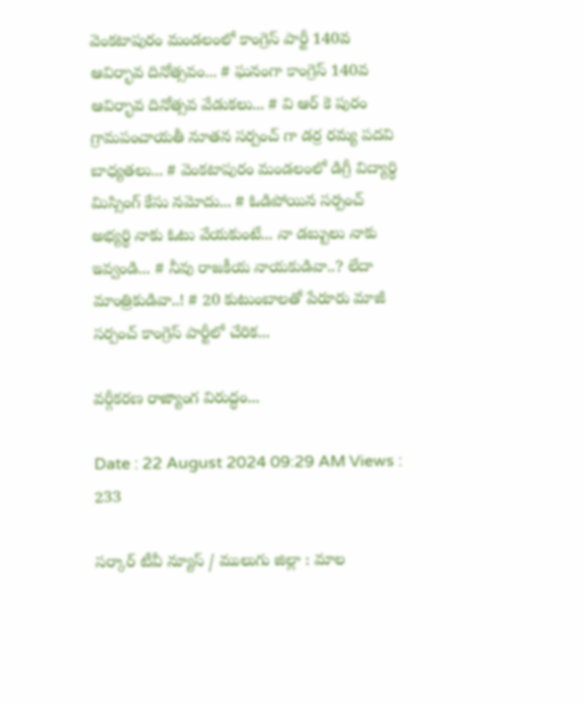వెంకటాపురం మండలంలో కాంగ్రెస్ పార్టీ 140వ ఆవిర్భావ దినోత్సవం... # ఘనంగా కాంగ్రెస్ 140వ ఆవిర్భావ దినోత్సవ వేడుకలు... # వి ఆర్ కె పురం గ్రామపంచాయతీ నూతన సర్పంచ్ గా డర్ర రమ్య పదవి బాధ్యతలు... # వెంకటాపురం మండలంలో డిగ్రీ విద్యార్థి మిస్సింగ్ కేసు నమోదు... # ఓడిపోయిన సర్పంచ్ అభ్యర్థి నాకు ఓటు వేయకుంటే... నా డబ్బులు నాకు ఇవ్వండి... # నీవు రాజకీయ నాయకుడివా..? లేదా మాంత్రికుడివా..! # 20 కుటుంబాలతో పేరూరు మాజీ సర్పంచ్ కాంగ్రెస్ పార్టీలో చేరిక...

వర్గీకరణ రాజ్యాంగ విరుద్ధం...

Date : 22 August 2024 09:29 AM Views : 233

సర్కార్ టీవీ న్యూస్ / ములుగు జిల్లా : మాల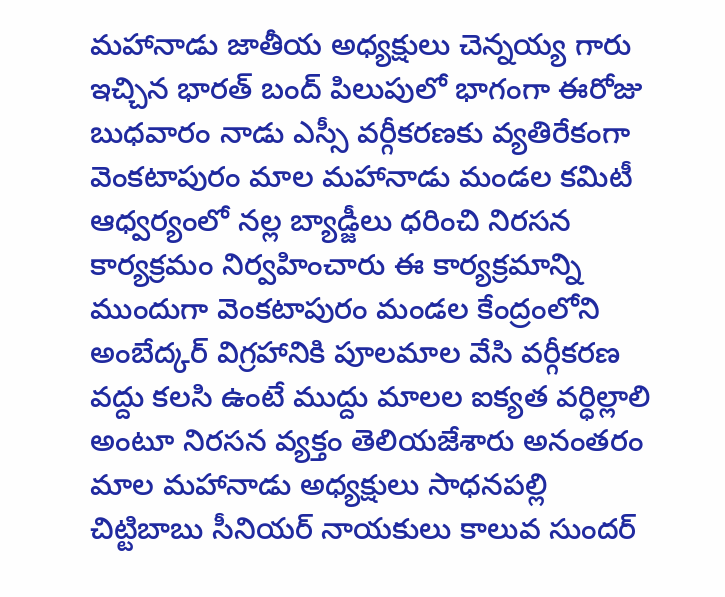మహానాడు జాతీయ అధ్యక్షులు చెన్నయ్య గారు ఇచ్చిన భారత్ బంద్ పిలుపులో భాగంగా ఈరోజు బుధవారం నాడు ఎస్సీ వర్గీకరణకు వ్యతిరేకంగా వెంకటాపురం మాల మహానాడు మండల కమిటీ ఆధ్వర్యంలో నల్ల బ్యాడ్జీలు ధరించి నిరసన కార్యక్రమం నిర్వహించారు ఈ కార్యక్రమాన్ని ముందుగా వెంకటాపురం మండల కేంద్రంలోని అంబేద్కర్ విగ్రహానికి పూలమాల వేసి వర్గీకరణ వద్దు కలసి ఉంటే ముద్దు మాలల ఐక్యత వర్ధిల్లాలి అంటూ నిరసన వ్యక్తం తెలియజేశారు అనంతరం మాల మహానాడు అధ్యక్షులు సాధనపల్లి చిట్టిబాబు సీనియర్ నాయకులు కాలువ సుందర్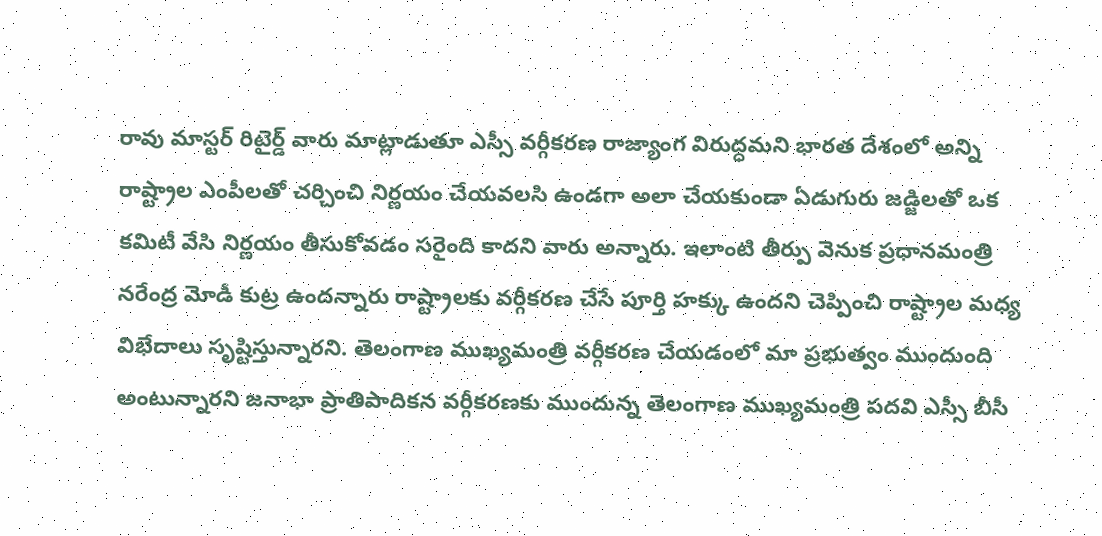రావు మాస్టర్ రిటైర్డ్ వారు మాట్లాడుతూ ఎస్సీ వర్గీకరణ రాజ్యాంగ విరుద్ధమని భారత దేశంలో అన్ని రాష్ట్రాల ఎంపీలతో చర్చించి నిర్ణయం చేయవలసి ఉండగా అలా చేయకుండా ఏడుగురు జడ్జిలతో ఒక కమిటీ వేసి నిర్ణయం తీసుకోవడం సరైంది కాదని వారు అన్నారు. ఇలాంటి తీర్పు వెనుక ప్రధానమంత్రి నరేంద్ర మోడీ కుట్ర ఉందన్నారు రాష్ట్రాలకు వర్గీకరణ చేసే పూర్తి హక్కు ఉందని చెప్పించి రాష్ట్రాల మధ్య విభేదాలు సృష్టిస్తున్నారని. తెలంగాణ ముఖ్యమంత్రి వర్గీకరణ చేయడంలో మా ప్రభుత్వం ముందుంది అంటున్నారని జనాభా ప్రాతిపాదికన వర్గీకరణకు ముందున్న తెలంగాణ ముఖ్యమంత్రి పదవి ఎస్సీ బీసీ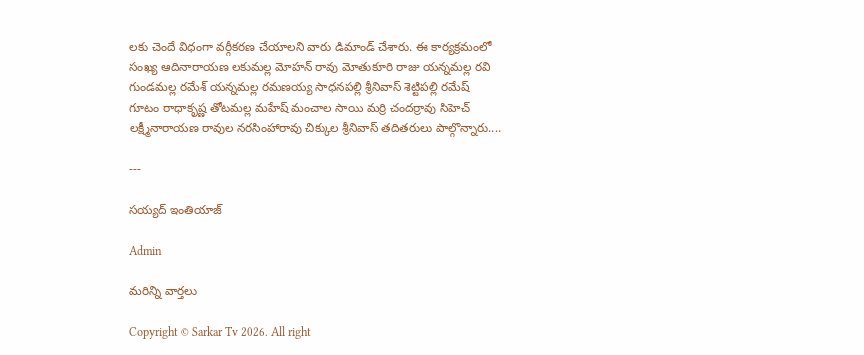లకు చెందే విధంగా వర్గీకరణ చేయాలని వారు డిమాండ్ చేశారు. ఈ కార్యక్రమంలో సంఖ్య ఆదినారాయణ లకుమల్ల మోహన్ రావు మోతుకూరి రాజు యన్నమల్ల రవి గుండమల్ల రమేశ్ యన్నమల్ల రమణయ్య సాధనపల్లి శ్రీనివాస్ శెట్టిపల్లి రమేష్ గూటం రాధాకృష్ణ తోటమల్ల మహేష్ మంచాల సాయి మర్రి చందర్రావు సిహెచ్ లక్ష్మీనారాయణ రావుల నరసింహారావు చిక్కుల శ్రీనివాస్ తదితరులు పాల్గొన్నారు....

---

సయ్యద్ ఇంతియాజ్

Admin

మరిన్ని వార్తలు

Copyright © Sarkar Tv 2026. All right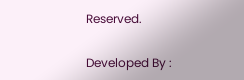Reserved.

Developed By :